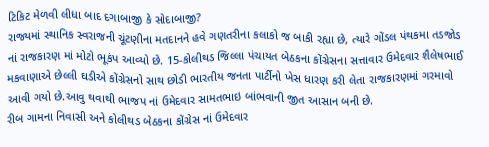ટિકિટ મેળવી લીધા બાદ દગાબાજી કે સોદાબાજી?
રાજ્યમાં સ્થાનિક સ્વરાજની ચૂંટણીના મતદાનને હવે ગણતરીના કલાકો જ બાકી રહ્યા છે, ત્યારે ગોંડલ પંથકમા તડજોડ નાં રાજકારણ માં મોટો ભૂકંપ આવ્યો છે. 15-કોલીથડ જિલ્લા પંચાયત બેઠકના કોંગ્રેસના સત્તાવાર ઉમેદવાર શૈલેષભાઈ મકવાણાએ છેલ્લી ઘડીએ કોંગ્રેસનો સાથ છોડી ભારતીય જનતા પાર્ટીનો ખેસ ધારણ કરી લેતા રાજકારણમાં ગરમાવો આવી ગયો છે.આવુ થવાથી ભાજપ નાં ઉમેદવાર સામતભાઇ બાંભવાની જીત આસાન બની છે.
રીબ ગામના નિવાસી અને કોલીથડ બેઠકના કોંગ્રેસ નાં ઉમેદવાર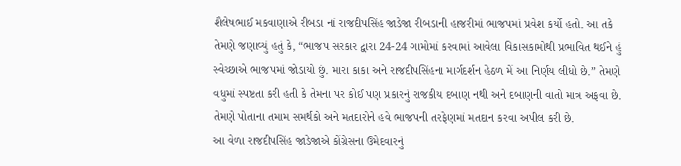શૈલેષભાઈ મકવાણાએ રીબડા નાં રાજદીપસિંહ જાડેજા રીબડાની હાજરીમાં ભાજપમાં પ્રવેશ કર્યો હતો. આ તકે તેમણે જણાવ્યું હતું કે, “ભાજપ સરકાર દ્વારા 24-24 ગામોમાં કરવામાં આવેલા વિકાસકામોથી પ્રભાવિત થઈને હું સ્વેચ્છાએ ભાજપમાં જોડાયો છું. મારા કાકા અને રાજદીપસિંહના માર્ગદર્શન હેઠળ મેં આ નિર્ણય લીધો છે.” તેમણે વધુમાં સ્પષ્ટતા કરી હતી કે તેમના પર કોઈ પણ પ્રકારનું રાજકીય દબાણ નથી અને દબાણની વાતો માત્ર અફવા છે. તેમણે પોતાના તમામ સમર્થકો અને મતદારોને હવે ભાજપની તરફેણમાં મતદાન કરવા અપીલ કરી છે.
આ વેળા રાજદીપસિંહ જાડેજાએ કોંગ્રેસના ઉમેદવારનું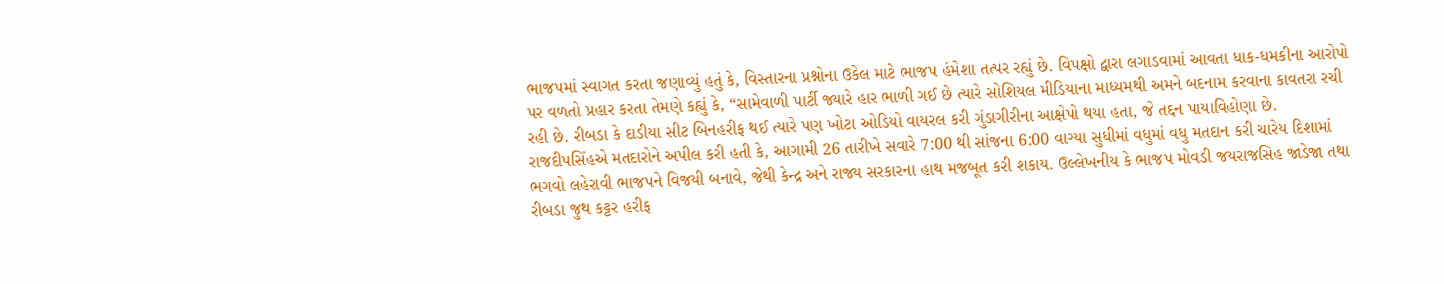ભાજપમાં સ્વાગત કરતા જણાવ્યું હતું કે, વિસ્તારના પ્રશ્નોના ઉકેલ માટે ભાજપ હંમેશા તત્પર રહ્યું છે. વિપક્ષો દ્વારા લગાડવામાં આવતા ધાક-ધમકીના આરોપો પર વળતો પ્રહાર કરતા તેમણે કહ્યું કે, “સામેવાળી પાર્ટી જ્યારે હાર ભાળી ગઈ છે ત્યારે સોશિયલ મીડિયાના માધ્યમથી અમને બદનામ કરવાના કાવતરા રચી રહી છે. રીબડા કે દાડીયા સીટ બિનહરીફ થઈ ત્યારે પણ ખોટા ઓડિયો વાયરલ કરી ગુંડાગીરીના આક્ષેપો થયા હતા, જે તદ્દન પાયાવિહોણા છે.
રાજદીપસિંહએ મતદારોને અપીલ કરી હતી કે, આગામી 26 તારીખે સવારે 7:00 થી સાંજના 6:00 વાગ્યા સુધીમાં વધુમાં વધુ મતદાન કરી ચારેય દિશામાં ભગવો લહેરાવી ભાજપને વિજયી બનાવે, જેથી કેન્દ્ર અને રાજ્ય સરકારના હાથ મજબૂત કરી શકાય. ઉલ્લેખનીય કે ભાજપ મોવડી જયરાજસિહ જાડેજા તથા રીબડા જુથ કટ્ટર હરીફ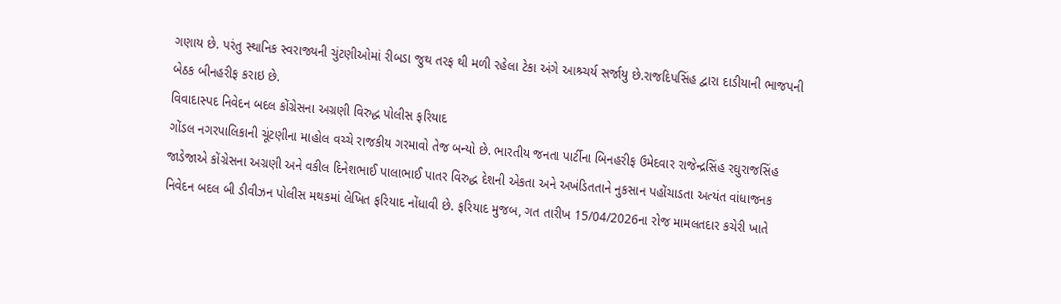ગણાય છે. પરંતુ સ્થાનિક સ્વરાજ્યની ચુંટણીઓમાં રીબડા જુથ તરફ થી મળી રહેલા ટેકા અંગે આશ્ર્ચર્ય સર્જાયુ છે.રાજદિપસિંહ દ્વારા દાડીયાની ભાજપની બેઠક બીનહરીફ કરાઇ છે.
વિવાદાસ્પદ નિવેદન બદલ કોંગ્રેસના અગ્રણી વિરુદ્ધ પોલીસ ફરિયાદ
ગોંડલ નગરપાલિકાની ચૂંટણીના માહોલ વચ્ચે રાજકીય ગરમાવો તેજ બન્યો છે. ભારતીય જનતા પાર્ટીના બિનહરીફ ઉમેદવાર રાજેન્દ્રસિંહ રઘુરાજસિંહ જાડેજાએ કોંગ્રેસના અગ્રણી અને વકીલ દિનેશભાઈ પાલાભાઈ પાતર વિરુદ્ધ દેશની એકતા અને અખંડિતતાને નુકસાન પહોંચાડતા અત્યંત વાંધાજનક નિવેદન બદલ બી ડીવીઝન પોલીસ મથકમાં લેખિત ફરિયાદ નોંધાવી છે. ફરિયાદ મુજબ, ગત તારીખ 15/04/2026ના રોજ મામલતદાર કચેરી ખાતે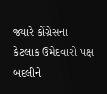જ્યારે કોંગ્રેસના કેટલાક ઉમેદવારો પક્ષ બદલીને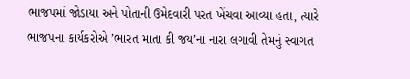ભાજપમાં જોડાયા અને પોતાની ઉમેદવારી પરત ખેંચવા આવ્યા હતા, ત્યારે ભાજપના કાર્યકરોએ ’ભારત માતા કી જય’ના નારા લગાવી તેમનું સ્વાગત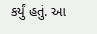કર્યું હતું. આ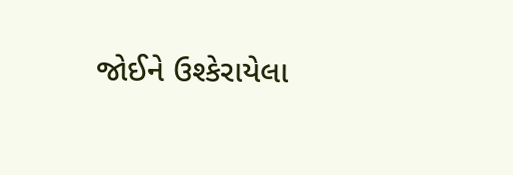જોઈને ઉશ્કેરાયેલા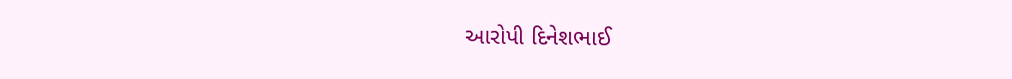આરોપી દિનેશભાઈ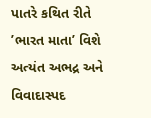પાતરે કથિત રીતે ’ભારત માતા’ વિશે અત્યંત અભદ્ર અને વિવાદાસ્પદ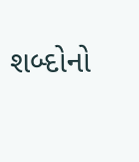શબ્દોનો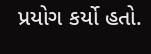પ્રયોગ કર્યો હતો.